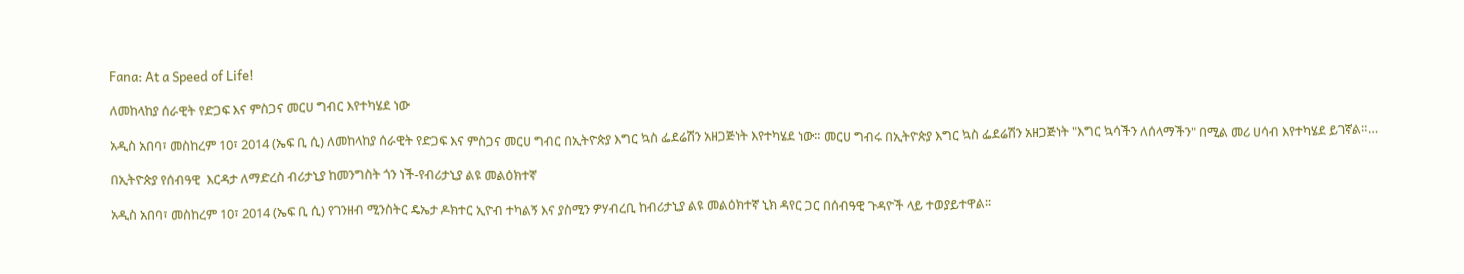Fana: At a Speed of Life!

ለመከላከያ ሰራዊት የድጋፍ እና ምስጋና መርሀ ግብር እየተካሄደ ነው

አዲስ አበባ፣ መስከረም 10፣ 2014 (ኤፍ ቢ ሲ) ለመከላከያ ሰራዊት የድጋፍ እና ምስጋና መርሀ ግብር በኢትዮጵያ እግር ኳስ ፌደሬሽን አዘጋጅነት እየተካሄደ ነው። መርሀ ግብሩ በኢትዮጵያ እግር ኳስ ፌደሬሽን አዘጋጅነት "እግር ኳሳችን ለሰላማችን" በሚል መሪ ሀሳብ እየተካሄደ ይገኛል።…

በኢትዮጵያ የሰብዓዊ  እርዳታ ለማድረስ ብሪታኒያ ከመንግስት ጎን ነች-የብሪታኒያ ልዩ መልዕክተኛ

አዲስ አበባ፣ መስከረም 10፣ 2014 (ኤፍ ቢ ሲ) የገንዘብ ሚንስትር ዴኤታ ዶክተር ኢዮብ ተካልኝ እና ያስሚን ዎሃብረቢ ከብሪታኒያ ልዩ መልዕክተኛ ኒክ ዳየር ጋር በሰብዓዊ ጉዳዮች ላይ ተወያይተዋል፡፡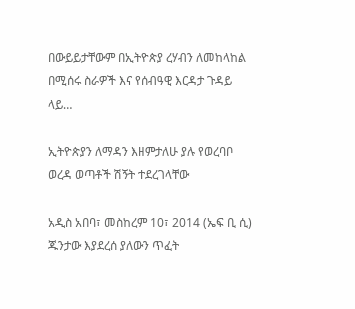በውይይታቸውም በኢትዮጵያ ረሃብን ለመከላከል በሚሰሩ ስራዎች እና የሰብዓዊ እርዳታ ጉዳይ ላይ…

ኢትዮጵያን ለማዳን እዘምታለሁ ያሉ የወረባቦ ወረዳ ወጣቶች ሽኝት ተደረገላቸው

አዲስ አበባ፣ መስከረም 10፣ 2014 (ኤፍ ቢ ሲ) ጁንታው እያደረሰ ያለውን ጥፈት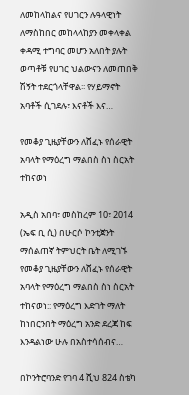ለመከላከልና የሀገርን ሉዓላዊነት ለማስከበር መከላላከያን መቀላቀል ቀዳሚ ተግባር መሆን አለበት ያሉት ወጣቶቹ የሀገር ህልውናን ለመጠበቅ ሽኝት ተደርጎላቸዋል፡፡ የሃይማኖት አባቶች ሲገደሉ፣ እናቶች እና…

የመቆያ ጊዜያቸውን ለሸፈኑ የሰራዊት አባላት የማዕረግ ማልበስ ስነ ስርአት ተከናወነ

አዲስ አበባ፣ መስከረም 10፣ 2014 (ኤፍ ቢ ሲ) በሁርሶ ኮንቲጀንት ማሰልጠኛ ትምህርት ቤት ለሚገኙ የመቆያ ጊዜያቸውን ለሸፈኑ የሰራዊት አባላት የማዕረግ ማልበስ ስነ ስርአት ተከናወነ:: የማዕረግ እድገት ማለት ከነበርንበት ማዕረግ አንድ ደረጃ ከፍ እንዳልነው ሁሉ በአስተሳሰብና…

በኮንትሮባንድ የገባ 4 ሺህ 824 ስቴካ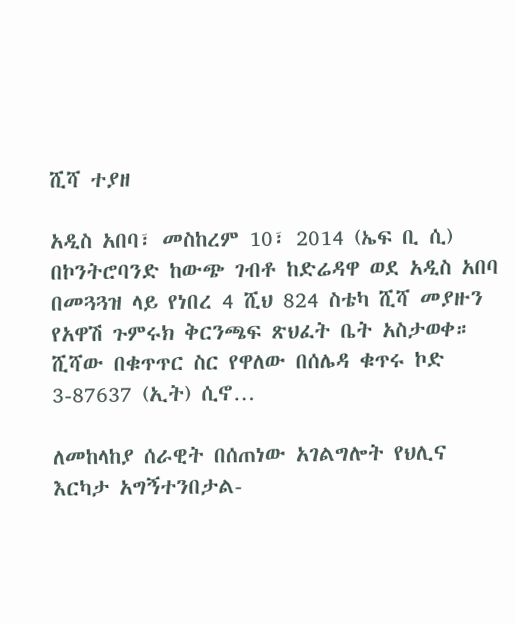ሺሻ ተያዘ

አዲስ አበባ፣ መስከረም 10፣ 2014 (ኤፍ ቢ ሲ) በኮንትሮባንድ ከውጭ ገብቶ ከድሬዳዋ ወደ አዲስ አበባ በመጓጓዝ ላይ የነበረ 4 ሺህ 824 ስቴካ ሺሻ መያዙን የአዋሽ ጉምሩክ ቅርንጫፍ ጽህፈት ቤት አስታወቀ። ሺሻው በቁጥጥር ስር የዋለው በሰሌዳ ቁጥሩ ኮድ 3-87637 (ኢት) ሲኖ…

ለመከላከያ ሰራዊት በሰጠነው አገልግሎት የህሊና እርካታ አግኝተንበታል-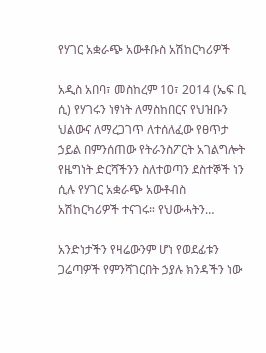የሃገር አቋራጭ አውቶቡስ አሽከርካሪዎች

አዲስ አበባ፣ መስከረም 10፣ 2014 (ኤፍ ቢ ሲ) የሃገሩን ነፃነት ለማስከበርና የህዝቡን ህልውና ለማረጋገጥ ለተሰለፈው የፀጥታ ኃይል በምንሰጠው የትራንስፖርት አገልግሎት የዜግነት ድርሻችንን ስለተወጣን ደስተኞች ነን ሲሉ የሃገር አቋራጭ አውቶብስ አሽከርካሪዎች ተናገሩ። የህውሓትን…

አንድነታችን የዛሬውንም ሆነ የወደፊቱን ጋሬጣዎች የምንሻገርበት ኃያሉ ክንዳችን ነው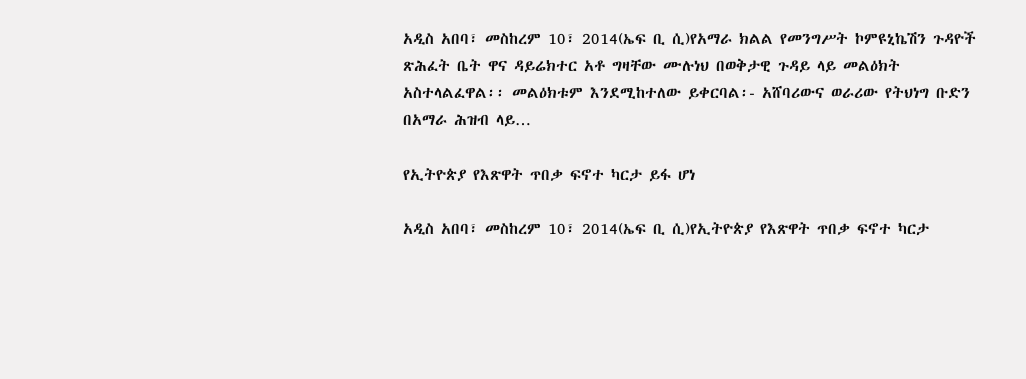አዲስ አበባ፣ መስከረም 10፣ 2014(ኤፍ ቢ ሲ)የአማራ ክልል የመንግሥት ኮምዩኒኬሽን ጉዳዮች ጽሕፈት ቤት ዋና ዳይሬክተር አቶ ግዛቸው ሙሉነህ በወቅታዊ ጉዳይ ላይ መልዕክት አስተላልፈዋል፡፡ መልዕክቱም እንደሚከተለው ይቀርባል፡- አሸባሪውና ወራሪው የትህነግ ቡድን በአማራ ሕዝብ ላይ…

የኢትዮጵያ የእጽዋት ጥበቃ ፍኖተ ካርታ ይፋ ሆነ

አዲስ አበባ፣ መስከረም 10፣ 2014(ኤፍ ቢ ሲ)የኢትዮጵያ የእጽዋት ጥበቃ ፍኖተ ካርታ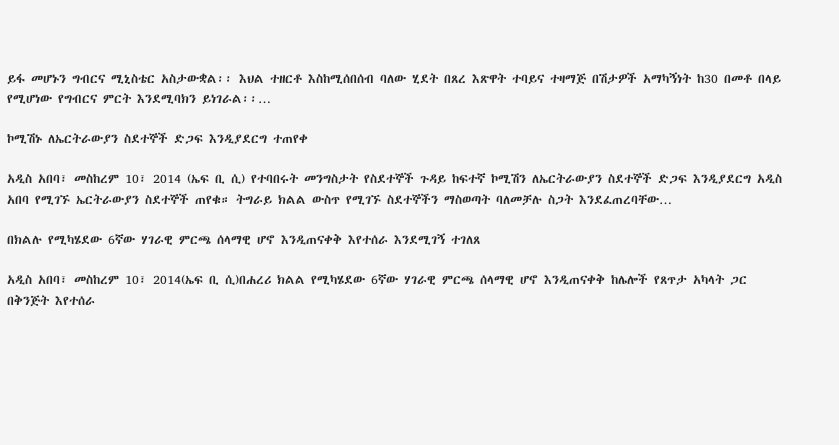ይፋ መሆኑን ግብርና ሚኒስቴር አስታውቋል፡፡ እህል ተዘርቶ እስከሚሰበሰብ ባለው ሂደት በጸረ እጽዋት ተባይና ተዛማጅ በሽታዎች አማካኝነት ከ30 በመቶ በላይ የሚሆነው የግብርና ምርት እንደሚባክን ይነገራል፡፡…

ኮሚሽኑ ለኤርትራውያን ስደተኞች ድጋፍ እንዲያደርግ ተጠየቀ

አዲስ አበባ፣ መስከረም 10፣ 2014 (ኤፍ ቢ ሲ) የተባበሩት መንግስታት የስደተኞች ጉዳይ ከፍተኛ ኮሚሽን ለኤርትራውያን ስደተኞች ድጋፍ እንዲያደርግ አዲስ አበባ የሚገኙ ኤርትራውያን ስደተኞች ጠየቁ። ትግራይ ክልል ውስጥ የሚገኙ ስደተኞችን ማስወጣት ባለመቻሉ ስጋት እንደፈጠረባቸው…

በክልሉ የሚካሄደው 6ኛው ሃገራዊ ምርጫ ሰላማዊ ሆኖ እንዲጠናቀቅ እየተሰራ እንደሚገኝ ተገለጸ

አዲስ አበባ፣ መስከረም 10፣ 2014(ኤፍ ቢ ሲ)በሐረሪ ክልል የሚካሄደው 6ኛው ሃገራዊ ምርጫ ሰላማዊ ሆኖ እንዲጠናቀቅ ከሌሎች የጸጥታ አካላት ጋር በቅንጅት እየተሰራ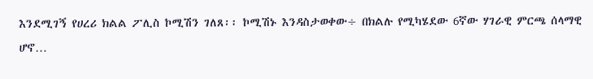እንደሚገኝ የሀረሪ ክልል ፖሊስ ኮሚሽን ገለጸ፡፡ ኮሚሽኑ እንዳስታወቀው÷ በክልሉ የሚካሄደው 6ኛው ሃገራዊ ምርጫ ሰላማዊ ሆኖ…